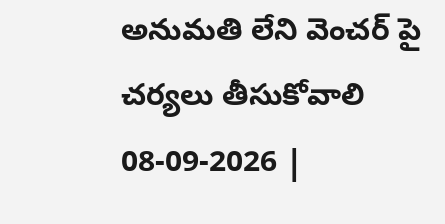అనుమతి లేని వెంచర్ పై చర్యలు తీసుకోవాలి
08-09-2026 |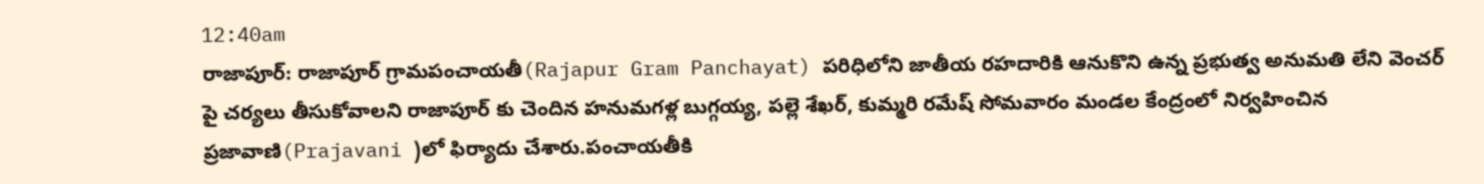12:40am
రాజాపూర్: రాజాపూర్ గ్రామపంచాయతీ(Rajapur Gram Panchayat) పరిధిలోని జాతీయ రహదారికి ఆనుకొని ఉన్న ప్రభుత్వ అనుమతి లేని వెంచర్ పై చర్యలు తీసుకోవాలని రాజాపూర్ కు చెందిన హనుమగళ్ల బుగ్గయ్య, పల్లె శేఖర్, కుమ్మరి రమేష్ సోమవారం మండల కేంద్రంలో నిర్వహించిన ప్రజావాణి(Prajavani )లో ఫిర్యాదు చేశారు.పంచాయతీకి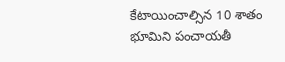కేటాయించాల్సిన 10 శాతం భూమిని పంచాయతీ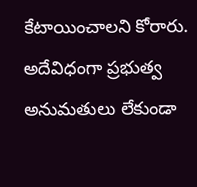కేటాయించాలని కోరారు. అదేవిధంగా ప్రభుత్వ అనుమతులు లేకుండా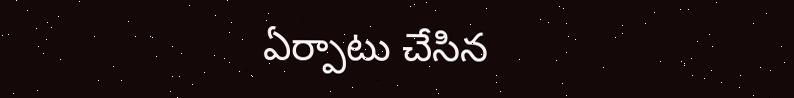ఏర్పాటు చేసిన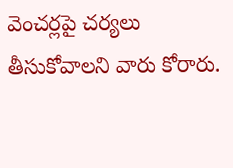వెంచర్లపై చర్యలు తీసుకోవాలని వారు కోరారు.